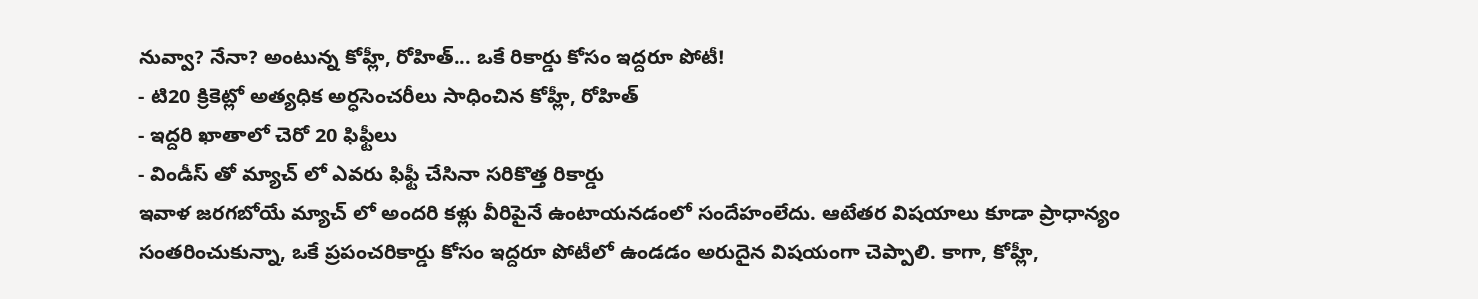నువ్వా? నేనా? అంటున్న కోహ్లీ, రోహిత్... ఒకే రికార్డు కోసం ఇద్దరూ పోటీ!
- టి20 క్రికెట్లో అత్యధిక అర్ధసెంచరీలు సాధించిన కోహ్లీ, రోహిత్
- ఇద్దరి ఖాతాలో చెరో 20 ఫిఫ్టీలు
- విండీస్ తో మ్యాచ్ లో ఎవరు ఫిఫ్టీ చేసినా సరికొత్త రికార్డు
ఇవాళ జరగబోయే మ్యాచ్ లో అందరి కళ్లు వీరిపైనే ఉంటాయనడంలో సందేహంలేదు. ఆటేతర విషయాలు కూడా ప్రాధాన్యం సంతరించుకున్నా, ఒకే ప్రపంచరికార్డు కోసం ఇద్దరూ పోటీలో ఉండడం అరుదైన విషయంగా చెప్పాలి. కాగా, కోహ్లీ,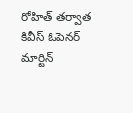రోహిత్ తర్వాత కివీస్ ఓపెనర్ మార్టిన్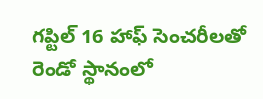గప్టిల్ 16 హాఫ్ సెంచరీలతో రెండో స్థానంలో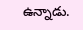ఉన్నాడు.